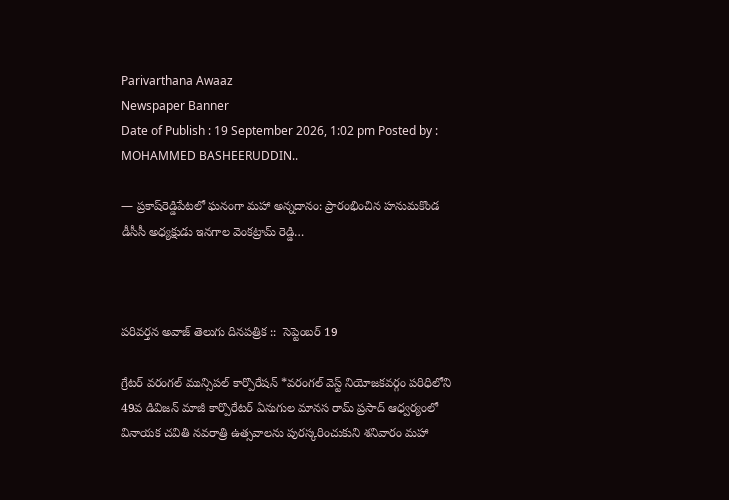Parivarthana Awaaz
Newspaper Banner
Date of Publish : 19 September 2026, 1:02 pm Posted by : MOHAMMED BASHEERUDDIN..

— ప్రకాష్‌రెడ్డిపేటలో ఘనంగా మహా అన్నదానం: ప్రారంభించిన హనుమకొండ డీసీసీ అధ్యక్షుడు ఇనగాల వెంకట్రామ్‌ రెడ్డి…



పరివర్తన అవాజ్ తెలుగు దినపత్రిక ::  సెప్టెంబర్ 19

గ్రేటర్ వరంగల్ మున్సిపల్ కార్పొరేషన్ *వరంగల్ వెస్ట్ నియోజకవర్గం పరిధిలోని 49వ డివిజన్ మాజీ కార్పొరేటర్ ఏనుగుల మానస రామ్ ప్రసాద్ ఆధ్వర్యంలో వినాయక చవితి నవరాత్రి ఉత్సవాలను పురస్కరించుకుని శనివారం మహా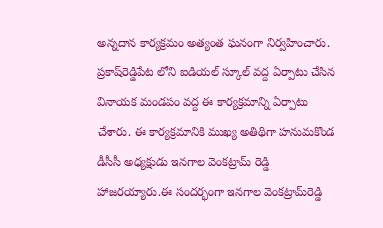అన్నదాన కార్యక్రమం అత్యంత ఘనంగా నిర్వహించారు. ప్రకాష్‌రెడ్డిపేట లోని ఐడియల్ స్కూల్ వద్ద ఏర్పాటు చేసిన వినాయక మండపం వద్ద ఈ కార్యక్రమాన్ని ఏర్పాటు చేశారు. ఈ కార్యక్రమానికి ముఖ్య అతిథిగా హనుమకొండ డీసీసీ అధ్యక్షుడు ఇనగాల వెంకట్రామ్‌ రెడ్డి హాజరయ్యారు.ఈ సందర్భంగా ఇనగాల వెంకట్రామ్‌రెడ్డి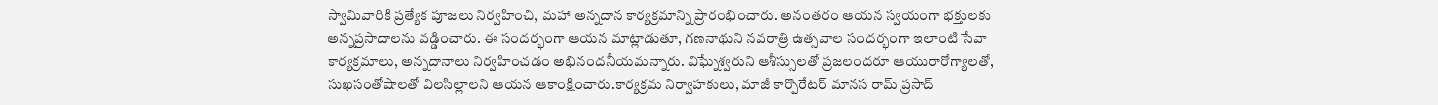స్వామివారికి ప్రత్యేక పూజలు నిర్వహించి, మహా అన్నదాన కార్యక్రమాన్ని ప్రారంభించారు. అనంతరం ఆయన స్వయంగా భక్తులకు అన్నప్రసాదాలను వడ్డించారు. ఈ సందర్భంగా ఆయన మాట్లాడుతూ, గణనాథుని నవరాత్రి ఉత్సవాల సందర్భంగా ఇలాంటి సేవా కార్యక్రమాలు, అన్నదానాలు నిర్వహించడం అభినందనీయమన్నారు. విఘ్నేశ్వరుని ఆశీస్సులతో ప్రజలందరూ ఆయురారోగ్యాలతో, సుఖసంతోషాలతో విలసిల్లాలని ఆయన ఆకాంక్షించారు.కార్యక్రమ నిర్వాహకులు, మాజీ కార్పొరేటర్ మానస రామ్ ప్రసాద్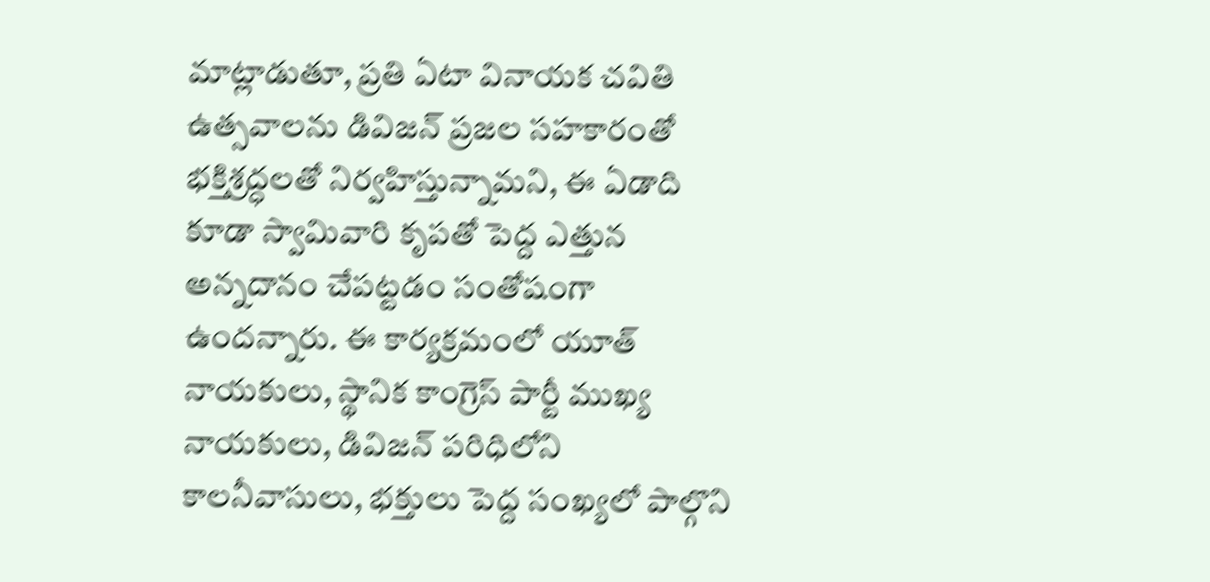మాట్లాడుతూ, ప్రతి ఏటా వినాయక చవితి ఉత్సవాలను డివిజన్ ప్రజల సహకారంతో భక్తిశ్రద్ధలతో నిర్వహిస్తున్నామని, ఈ ఏడాది కూడా స్వామివారి కృపతో పెద్ద ఎత్తున అన్నదానం చేపట్టడం సంతోషంగా ఉందన్నారు. ఈ కార్యక్రమంలో యూత్ నాయకులు, స్థానిక కాంగ్రెస్ పార్టీ ముఖ్య నాయకులు, డివిజన్ పరిధిలోని కాలనీవాసులు, భక్తులు పెద్ద సంఖ్యలో పాల్గొని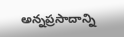అన్నప్రసాదాన్ని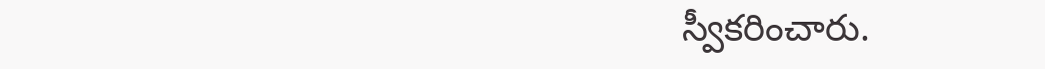స్వీకరించారు.